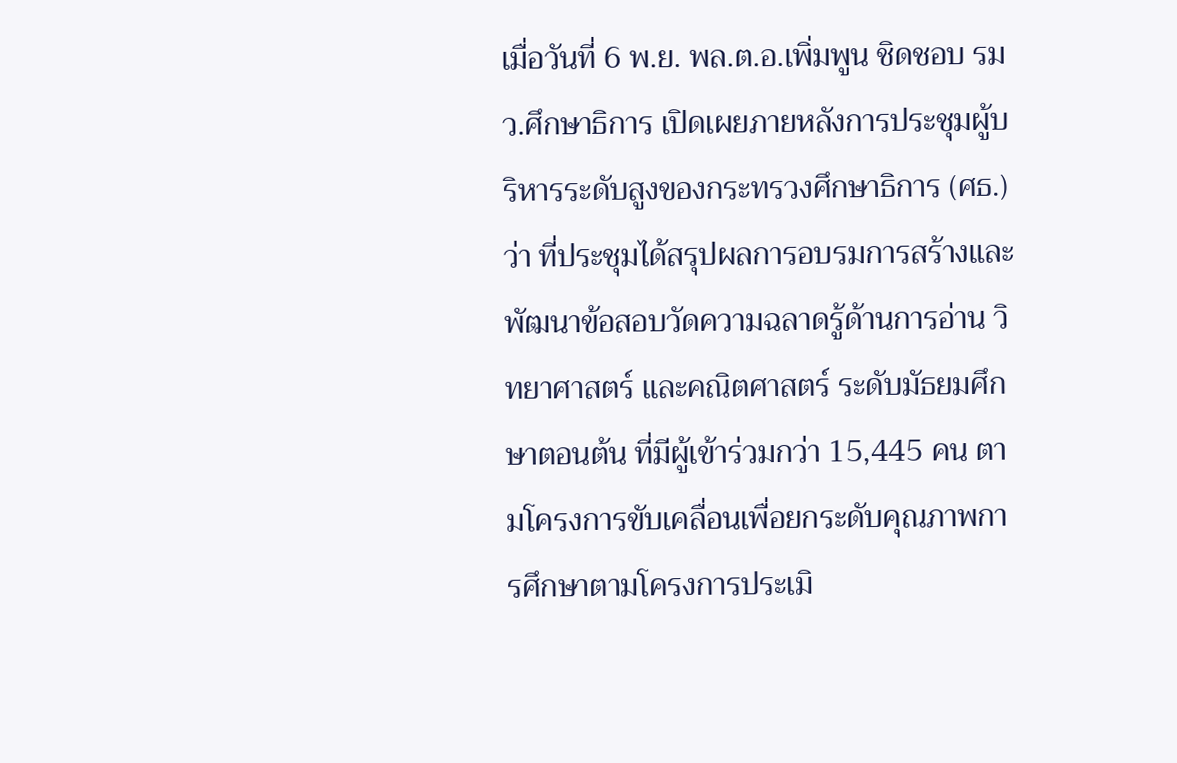เมื่อวันที่ 6 พ.ย. พล.ต.อ.เพิ่มพูน ชิดชอบ รมว.ศึกษาธิการ เปิดเผยภายหลังการประชุมผู้บริหารระดับสูงของกระทรวงศึกษาธิการ (ศธ.) ว่า ที่ประชุมได้สรุปผลการอบรมการสร้างและพัฒนาข้อสอบวัดความฉลาดรู้ด้านการอ่าน วิทยาศาสตร์ และคณิตศาสตร์ ระดับมัธยมศึกษาตอนต้น ที่มีผู้เข้าร่วมกว่า 15,445 คน ตามโครงการขับเคลื่อนเพื่อยกระดับคุณภาพการศึกษาตามโครงการประเมิ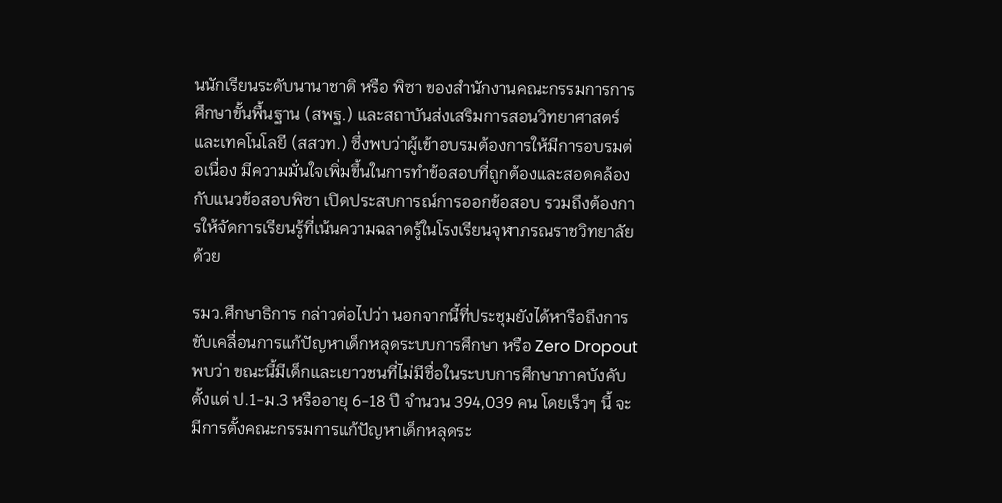นนักเรียนระดับนานาชาติ หรือ พิซา ของสำนักงานคณะกรรมการการศึกษาขั้นพื้นฐาน (สพฐ.) และสถาบันส่งเสริมการสอนวิทยาศาสตร์และเทคโนโลยี (สสวท.) ซึ่งพบว่าผู้เข้าอบรมต้องการให้มีการอบรมต่อเนื่อง มีความมั่นใจเพิ่มขึ้นในการทำข้อสอบที่ถูกต้องและสอดคล้องกับแนวข้อสอบพิซา เปิดประสบการณ์การออกข้อสอบ รวมถึงต้องการให้จัดการเรียนรู้ที่เน้นความฉลาดรู้ในโรงเรียนจุฬาภรณราชวิทยาลัยด้วย

รมว.ศึกษาธิการ กล่าวต่อไปว่า นอกจากนี้ที่ประชุมยังได้หารือถึงการขับเคลื่อนการแก้ปัญหาเด็กหลุดระบบการศึกษา หรือ Zero Dropout พบว่า ขณะนี้มีเด็กและเยาวชนที่ไม่มีชื่อในระบบการศึกษาภาคบังคับตั้งแต่ ป.1-ม.3 หรืออายุ 6-18 ปี จำนวน 394,039 คน โดยเร็วๆ นี้ จะมีการตั้งคณะกรรมการแก้ปัญหาเด็กหลุดระ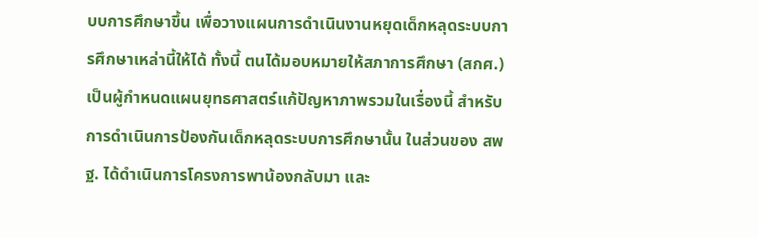บบการศึกษาขึ้น เพื่อวางแผนการดำเนินงานหยุดเด็กหลุดระบบการศึกษาเหล่านี้ให้ได้ ทั้งนี้ ตนได้มอบหมายให้สภาการศึกษา (สกศ.) เป็นผู้กำหนดแผนยุทธศาสตร์แก้ปัญหาภาพรวมในเรื่องนี้ สำหรับการดำเนินการป้องกันเด็กหลุดระบบการศึกษานั้น ในส่วนของ สพฐ. ได้ดำเนินการโครงการพาน้องกลับมา และ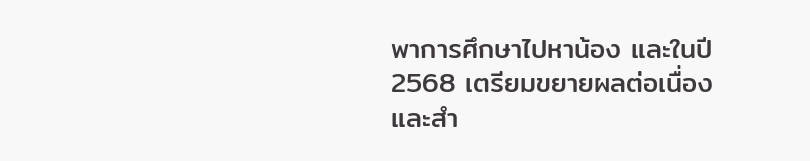พาการศึกษาไปหาน้อง และในปี 2568 เตรียมขยายผลต่อเนื่อง และสำ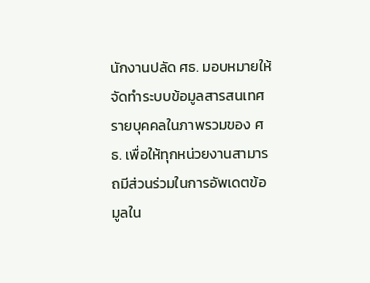นักงานปลัด ศธ. มอบหมายให้จัดทำระบบข้อมูลสารสนเทศรายบุคคลในภาพรวมของ ศธ. เพื่อให้ทุกหน่วยงานสามารถมีส่วนร่วมในการอัพเดตข้อมูลใน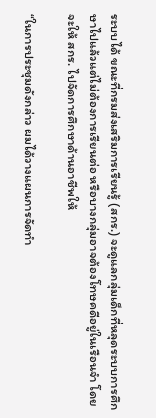ระบบได้ ขณะที่กรมส่งเสริมการเรียนรู้ (สกร.) จะดูแลกลุ่มเด็กที่หลุดระบบการศึกษาไปแล้วแต่ไม่ต้องการเรียนต่อ หรือบางกลุ่มอาจต้องโทษคดีอยู่ในเรือนจำ โดยจะให้ สกร. ไปจัดการศึกษาด้านอาชีพให้

“ในการประชุมดังกล่าว ผมได้วางแผนการจัดทำ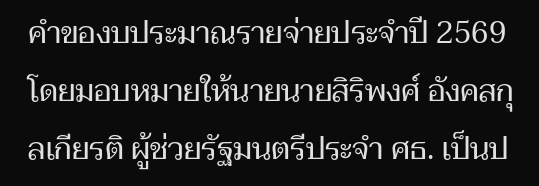คำของบประมาณรายจ่ายประจำปี 2569 โดยมอบหมายให้นายนายสิริพงศ์ อังคสกุลเกียรติ ผู้ช่วยรัฐมนตรีประจำ ศธ. เป็นป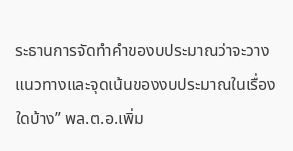ระธานการจัดทำคำของบประมาณว่าจะวางแนวทางและจุดเน้นของงบประมาณในเรื่องใดบ้าง” พล.ต.อ.เพิ่ม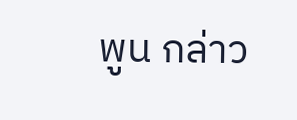พูน กล่าว